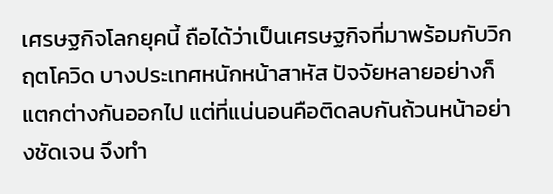เศรษฐกิจโลกยุคนี้ ถือได้ว่าเป็นเศรษฐกิจที่มาพร้อมกับวิกฤตโควิด บางประเทศหนักหน้าสาหัส ปัจจัยหลายอย่างก็แตกต่างกันออกไป แต่ที่แน่นอนคือติดลบกันถ้วนหน้าอย่างชัดเจน จึงทำ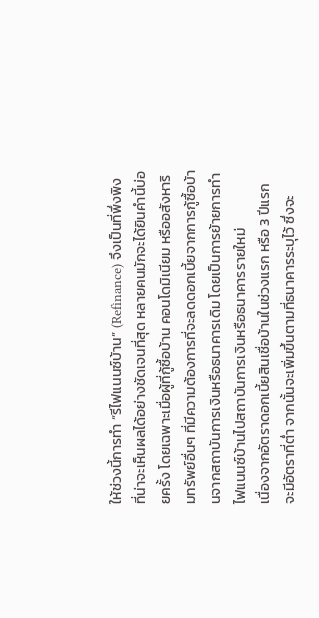ให้ช่วงนี้การทำ “รีไฟแนนซ์บ้าน” (Refinance) จึงเป็นที่พึ่งพิงที่น่าจะเห็นผลได้อย่างชัดเจนที่สุด หลายคนมักจะได้ยินคำนี้บ่อยครั้ง โดยเฉพาะเมื่อผู้ที่กู้ซื้อบ้าน คอนโดมิเนียม หรืออสังหาริมทรัพย์อื่นๆ ที่มีความต้องการที่จะลดดอกเบี้ยจากการกู้ซื้อบ้านจากสถาบันการเงินหรือธนาคารเดิม โดยเป็นการย้ายการทำไฟแนนซ์บ้านไปสถาบันการเงินหรือธนาคารรายใหม่
เนื่องจากอัตราดอกเบี้ยสินเชื่อบ้านในช่วงแรก หรือ 3 ปีแรก จะมีอัตราที่ต่ำ จากนั้นจะเพิ่มขึ้นตามที่ธนาคารระบุไว้ ซึ่งจะ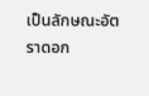เป็นลักษณะอัตราดอก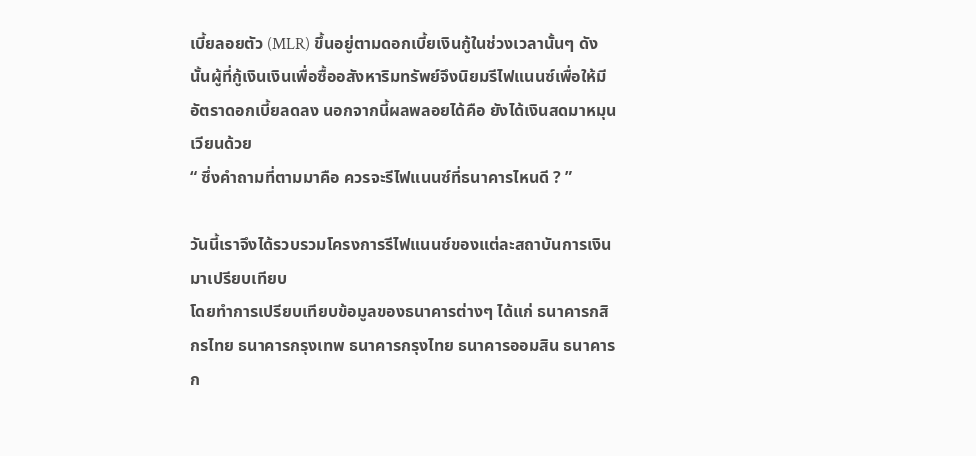เบี้ยลอยตัว (MLR) ขึ้นอยู่ตามดอกเบี้ยเงินกู้ในช่วงเวลานั้นๆ ดังนั้นผู้ที่กู้เงินเงินเพื่อซื้ออสังหาริมทรัพย์จึงนิยมรีไฟแนนซ์เพื่อให้มีอัตราดอกเบี้ยลดลง นอกจากนี้ผลพลอยได้คือ ยังได้เงินสดมาหมุนเวียนด้วย
“ ซึ่งคำถามที่ตามมาคือ ควรจะรีไฟแนนซ์ที่ธนาคารไหนดี ? ”

วันนี้เราจึงได้รวบรวมโครงการรีไฟแนนซ์ของแต่ละสถาบันการเงินมาเปรียบเทียบ
โดยทำการเปรียบเทียบข้อมูลของธนาคารต่างๆ ได้แก่ ธนาคารกสิกรไทย ธนาคารกรุงเทพ ธนาคารกรุงไทย ธนาคารออมสิน ธนาคารก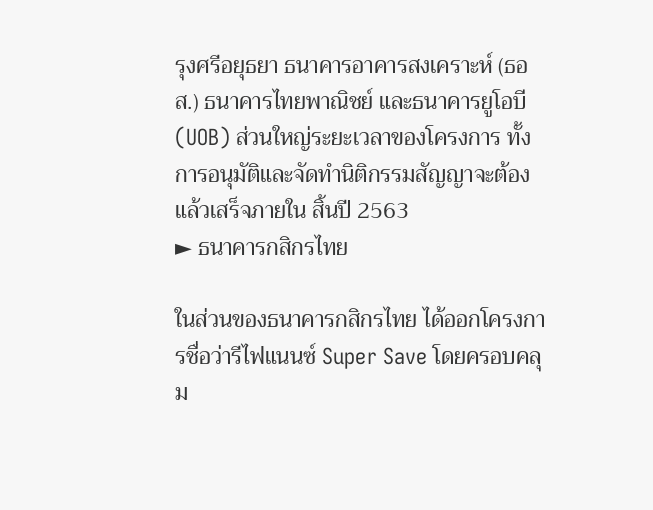รุงศรีอยุธยา ธนาคารอาคารสงเคราะห์ (ธอส.) ธนาคารไทยพาณิชย์ และธนาคารยูโอบี (UOB) ส่วนใหญ่ระยะเวลาของโครงการ ทั้งการอนุมัติและจัดทำนิติกรรมสัญญาจะต้องแล้วเสร็จภายใน สิ้นปี 2563
► ธนาคารกสิกรไทย

ในส่วนของธนาคารกสิกรไทย ได้ออกโครงการชื่อว่ารีไฟแนนซ์ Super Save โดยครอบคลุม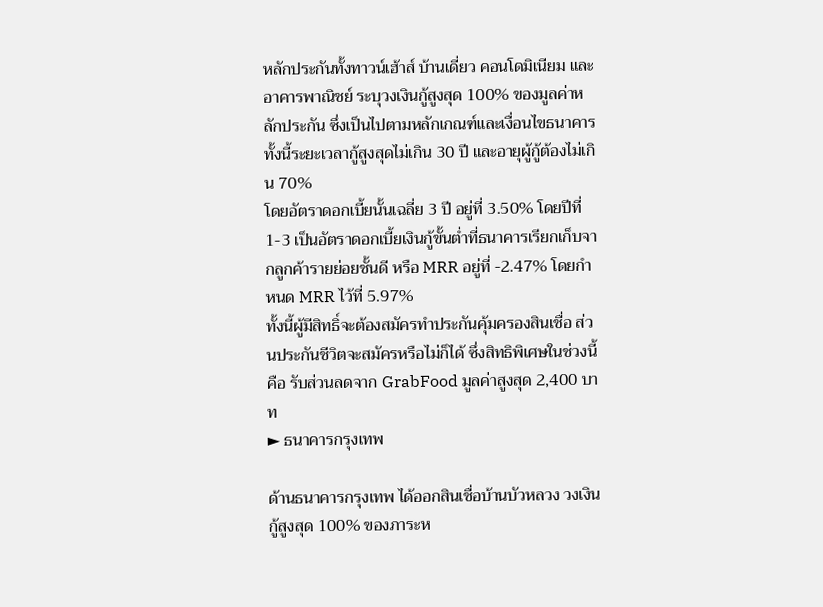หลักประกันทั้งทาวน์เฮ้าส์ บ้านเดี่ยว คอนโดมิเนียม และอาคารพาณิชย์ ระบุวงเงินกู้สูงสุด 100% ของมูลค่าหลักประกัน ซึ่งเป็นไปตามหลักเกณฑ์และเงื่อนไขธนาคาร ทั้งนี้ระยะเวลากู้สูงสุดไม่เกิน 30 ปี และอายุผู้กู้ต้องไม่เกิน 70%
โดยอัตราดอกเบี้ยนั้นเฉลี่ย 3 ปี อยู่ที่ 3.50% โดยปีที่ 1-3 เป็นอัตราดอกเบี้ยเงินกู้ขั้นต่ำที่ธนาคารเรียกเก็บจากลูกค้ารายย่อยชั้นดี หรือ MRR อยู่ที่ -2.47% โดยกำหนด MRR ไว้ที่ 5.97%
ทั้งนี้ผู้มีสิทธิ์จะต้องสมัครทำประกันคุ้มครองสินเชื่อ ส่วนประกันชีวิตจะสมัครหรือไม่ก็ได้ ซึ่งสิทธิพิเศษในช่วงนี้คือ รับส่วนลดจาก GrabFood มูลค่าสูงสุด 2,400 บาท
► ธนาคารกรุงเทพ

ด้านธนาคารกรุงเทพ ได้ออกสินเชื่อบ้านบัวหลวง วงเงินกู้สูงสุด 100% ของภาระห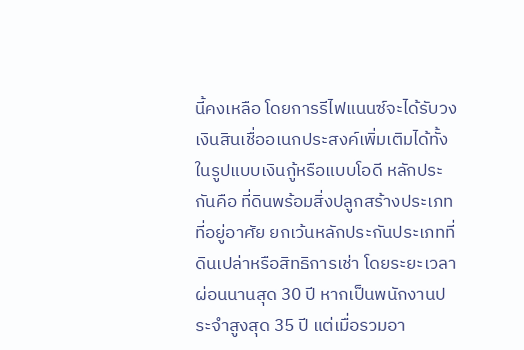นี้คงเหลือ โดยการรีไฟแนนซ์จะได้รับวงเงินสินเชื่ออเนกประสงค์เพิ่มเติมได้ทั้งในรูปแบบเงินกู้หรือแบบโอดี หลักประกันคือ ที่ดินพร้อมสิ่งปลูกสร้างประเภทที่อยู่อาศัย ยกเว้นหลักประกันประเภทที่ดินเปล่าหรือสิทธิการเช่า โดยระยะเวลาผ่อนนานสุด 30 ปี หากเป็นพนักงานประจำสูงสุด 35 ปี แต่เมื่อรวมอา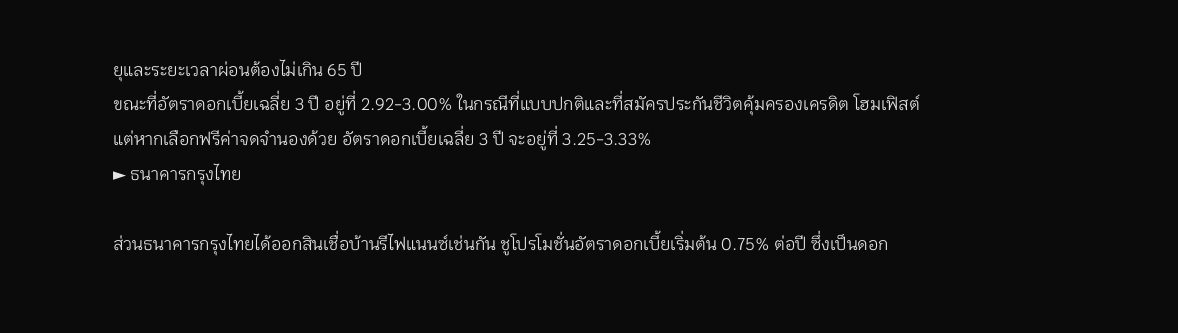ยุและระยะเวลาผ่อนต้องไม่เกิน 65 ปี
ขณะที่อัตราดอกเบี้ยเฉลี่ย 3 ปี อยู่ที่ 2.92-3.00% ในกรณีที่แบบปกติและที่สมัครประกันชีวิตคุ้มครองเครดิต โฮมเฟิสต์ แต่หากเลือกฟรีค่าจดจำนองด้วย อัตราดอกเบี้ยเฉลี่ย 3 ปี จะอยู่ที่ 3.25-3.33%
► ธนาคารกรุงไทย

ส่วนธนาคารกรุงไทยได้ออกสินเชื่อบ้านรีไฟแนนซ์เช่นกัน ชูโปรโมชั่นอัตราดอกเบี้ยเริ่มต้น 0.75% ต่อปี ซึ่งเป็นดอก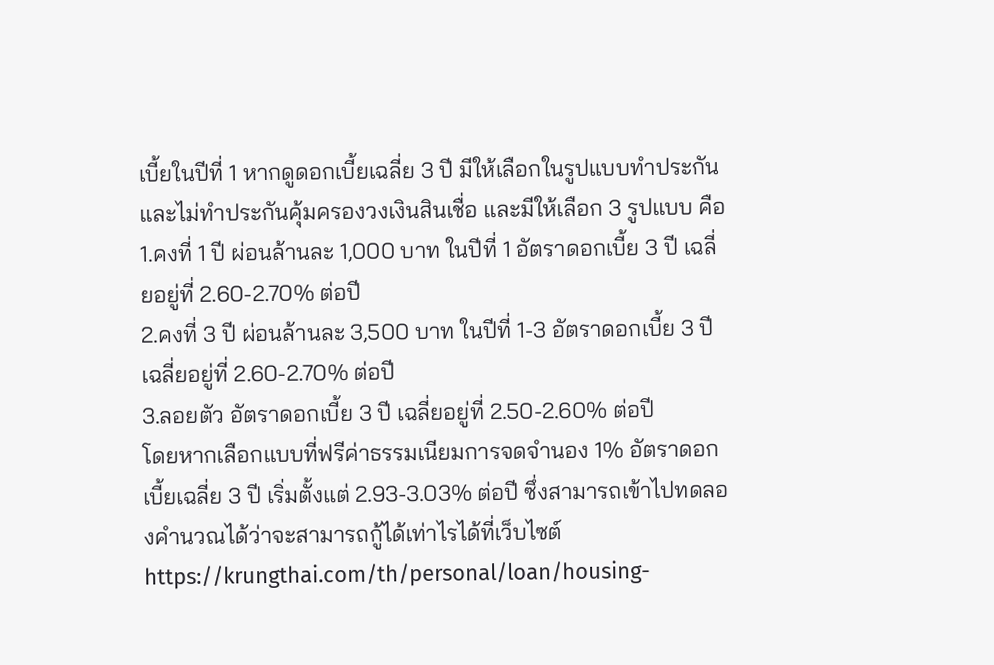เบี้ยในปีที่ 1 หากดูดอกเบี้ยเฉลี่ย 3 ปี มีให้เลือกในรูปแบบทำประกัน และไม่ทำประกันคุ้มครองวงเงินสินเชื่อ และมีให้เลือก 3 รูปแบบ คือ
1.คงที่ 1 ปี ผ่อนล้านละ 1,000 บาท ในปีที่ 1 อัตราดอกเบี้ย 3 ปี เฉลี่ยอยู่ที่ 2.60-2.70% ต่อปี
2.คงที่ 3 ปี ผ่อนล้านละ 3,500 บาท ในปีที่ 1-3 อัตราดอกเบี้ย 3 ปี เฉลี่ยอยู่ที่ 2.60-2.70% ต่อปี
3.ลอยตัว อัตราดอกเบี้ย 3 ปี เฉลี่ยอยู่ที่ 2.50-2.60% ต่อปี
โดยหากเลือกแบบที่ฟรีค่าธรรมเนียมการจดจำนอง 1% อัตราดอกเบี้ยเฉลี่ย 3 ปี เริ่มตั้งแต่ 2.93-3.03% ต่อปี ซึ่งสามารถเข้าไปทดลองคำนวณได้ว่าจะสามารถกู้ได้เท่าไรได้ที่เว็บไซต์ https://krungthai.com/th/personal/loan/housing-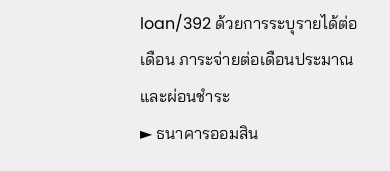loan/392 ด้วยการระบุรายได้ต่อเดือน ภาระจ่ายต่อเดือนประมาณ และผ่อนชำระ
► ธนาคารออมสิน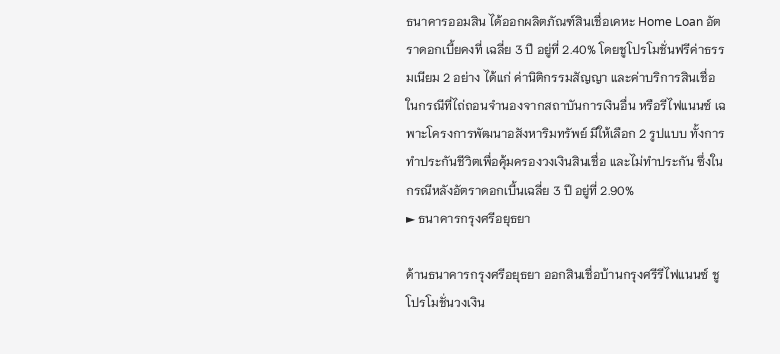ธนาคารออมสิน ได้ออกผลิตภัณฑ์สินเชื่อเคหะ Home Loan อัตราดอกเบี้ยคงที่ เฉลี่ย 3 ปี อยู่ที่ 2.40% โดยชูโปรโมชั่นฟรีค่าธรรมเนียม 2 อย่าง ได้แก่ ค่านิติกรรมสัญญา และค่าบริการสินเชื่อ ในกรณีที่ไถ่ถอนจำนองจากสถาบันการเงินอื่น หรือรีไฟแนนซ์ เฉพาะโครงการพัฒนาอสังหาริมทรัพย์ มีให้เลือก 2 รูปแบบ ทั้งการทำประกันชีวิตเพื่อคุ้มครองวงเงินสินเชื่อ และไม่ทำประกัน ซึ่งในกรณีหลังอัตราดอกเบี้นเฉลี่ย 3 ปี อยู่ที่ 2.90%
► ธนาคารกรุงศรีอยุธยา

ด้านธนาคารกรุงศรีอยุธยา ออกสินเชื่อบ้านกรุงศรีรีไฟแนนซ์ ชูโปรโมชั่นวงเงิน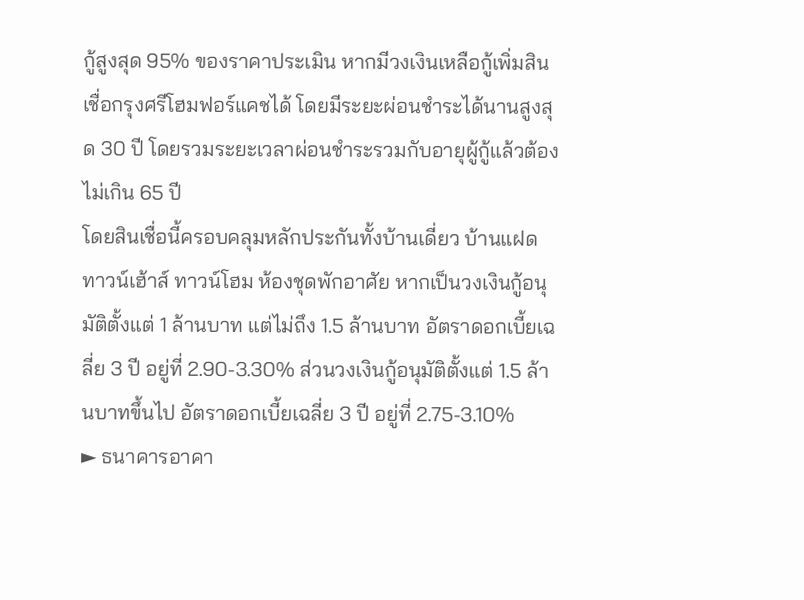กู้สูงสุด 95% ของราคาประเมิน หากมีวงเงินเหลือกู้เพิ่มสินเชื่อกรุงศรีโฮมฟอร์แคชได้ โดยมีระยะผ่อนชำระได้นานสูงสุด 30 ปี โดยรวมระยะเวลาผ่อนชำระรวมกับอายุผู้กู้แล้วต้องไม่เกิน 65 ปี
โดยสินเชื่อนี้ครอบคลุมหลักประกันทั้งบ้านเดี่ยว บ้านแฝด ทาวน์เฮ้าส์ ทาวน์โฮม ห้องชุดพักอาศัย หากเป็นวงเงินกู้อนุมัติตั้งแต่ 1 ล้านบาท แต่ไม่ถึง 1.5 ล้านบาท อัตราดอกเบี้ยเฉลี่ย 3 ปี อยู่ที่ 2.90-3.30% ส่วนวงเงินกู้อนุมัติตั้งแต่ 1.5 ล้านบาทขึ้นไป อัตราดอกเบี้ยเฉลี่ย 3 ปี อยู่ที่ 2.75-3.10%
► ธนาคารอาคา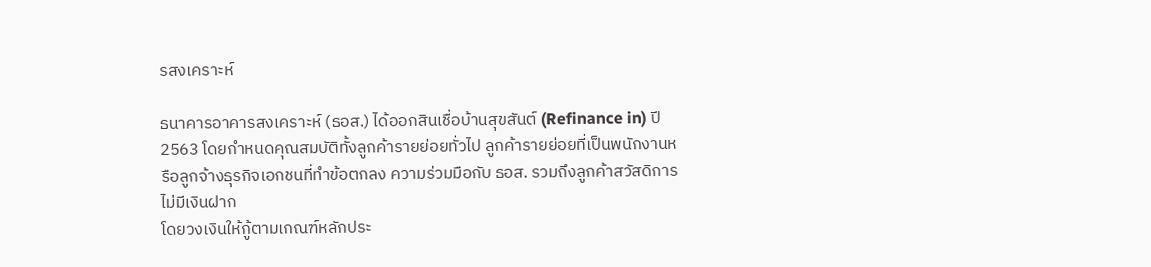รสงเคราะห์

ธนาคารอาคารสงเคราะห์ (ธอส.) ได้ออกสินเชื่อบ้านสุขสันต์ (Refinance in) ปี 2563 โดยกำหนดคุณสมบัติทั้งลูกค้ารายย่อยทั่วไป ลูกค้ารายย่อยที่เป็นพนักงานหรือลูกจ้างธุรกิจเอกชนที่ทำข้อตกลง ความร่วมมือกับ ธอส. รวมถึงลูกค้าสวัสดิการไม่มีเงินฝาก
โดยวงเงินให้กู้ตามเกณฑ์หลักประ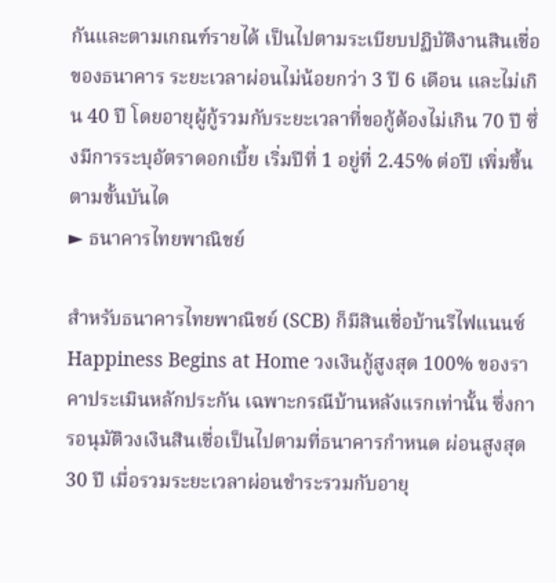กันและตามเกณฑ์รายได้ เป็นไปตามระเบียบปฏิบัติงานสินเชื่อของธนาคาร ระยะเวลาผ่อนไม่น้อยกว่า 3 ปี 6 เดือน และไม่เกิน 40 ปี โดยอายุผู้กู้รวมกับระยะเวลาที่ขอกู้ต้องไม่เกิน 70 ปี ซึ่งมีการระบุอัตราดอกเบี้ย เริ่มปีที่ 1 อยู่ที่ 2.45% ต่อปี เพิ่มขึ้นตามขั้นบันได
► ธนาคารไทยพาณิชย์

สำหรับธนาคารไทยพาณิชย์ (SCB) ก็มีสินเชื่อบ้านรีไฟแนนซ์ Happiness Begins at Home วงเงินกู้สูงสุด 100% ของราคาประเมินหลักประกัน เฉพาะกรณีบ้านหลังแรกเท่านั้น ซึ่งการอนุมัติวงเงินสินเชื่อเป็นไปตามที่ธนาคารกำหนด ผ่อนสูงสุด 30 ปี เมื่อรวมระยะเวลาผ่อนชำระรวมกับอายุ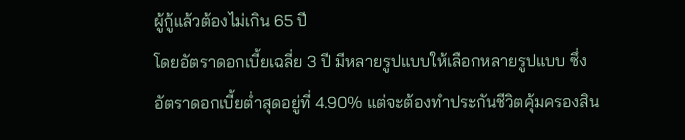ผู้กู้แล้วต้องไม่เกิน 65 ปี
โดยอัตราดอกเบี้ยเฉลี่ย 3 ปี มีหลายรูปแบบให้เลือกหลายรูปแบบ ซึ่งอัตราดอกเบี้ยต่ำสุดอยู่ที่ 4.90% แต่จะต้องทำประกันชีวิตคุ้มครองสิน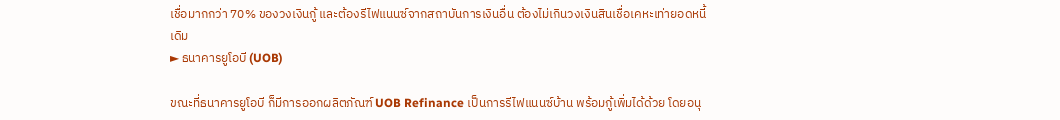เชื่อมากกว่า 70% ของวงเงินกู้ และต้องรีไฟแนนซ์จากสถาบันการเงินอื่น ต้องไม่เกินวงเงินสินเชื่อเคหะเท่ายอดหนี้เดิม
► ธนาคารยูโอบี (UOB)

ขณะที่ธนาคารยูโอบี ก็มีการออกผลิตภัณฑ์ UOB Refinance เป็นการรีไฟแนนซ์บ้าน พร้อมกู้เพิ่มได้ด้วย โดยอนุ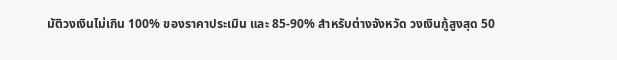มัติวงเงินไม่เกิน 100% ของราคาประเมิน และ 85-90% สำหรับต่างจังหวัด วงเงินกู้สูงสุด 50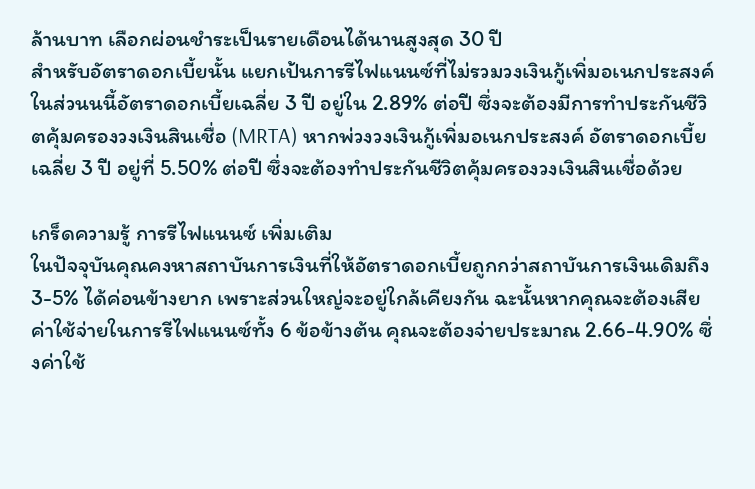ล้านบาท เลือกผ่อนชำระเป็นรายเดือนได้นานสูงสุด 30 ปี
สำหรับอัตราดอกเบี้ยนั้น แยกเป้นการรีไฟแนนซ์ที่ไม่รวมวงเงินกู้เพิ่มอเนกประสงค์ ในส่วนนนี้อัตราดอกเบี้ยเฉลี่ย 3 ปี อยู่ใน 2.89% ต่อปี ซึ่งจะต้องมีการทำประกันชีวิตคุ้มครองวงเงินสินเชื่อ (MRTA) หากพ่วงวงเงินกู้เพิ่มอเนกประสงค์ อัตราดอกเบี้ยเฉลี่ย 3 ปี อยู่ที่ 5.50% ต่อปี ซึ่งจะต้องทำประกันชีวิตคุ้มครองวงเงินสินเชื่อด้วย

เกร็ดความรู้ การรีไฟแนนซ์ เพิ่มเติม
ในปัจจุบันคุณคงหาสถาบันการเงินที่ให้อัตราดอกเบี้ยถูกกว่าสถาบันการเงินเดิมถึง 3-5% ได้ค่อนข้างยาก เพราะส่วนใหญ่จะอยู่ใกล้เคียงกัน ฉะนั้นหากคุณจะต้องเสียค่าใช้จ่ายในการรีไฟแนนซ์ทั้ง 6 ข้อข้างต้น คุณจะต้องจ่ายประมาณ 2.66-4.90% ซึ่งค่าใช้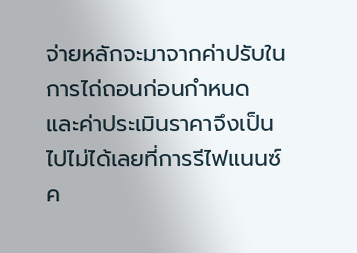จ่ายหลักจะมาจากค่าปรับในการไถ่ถอนก่อนกำหนด และค่าประเมินราคาจึงเป็นไปไม่ได้เลยที่การรีไฟแนนซ์ค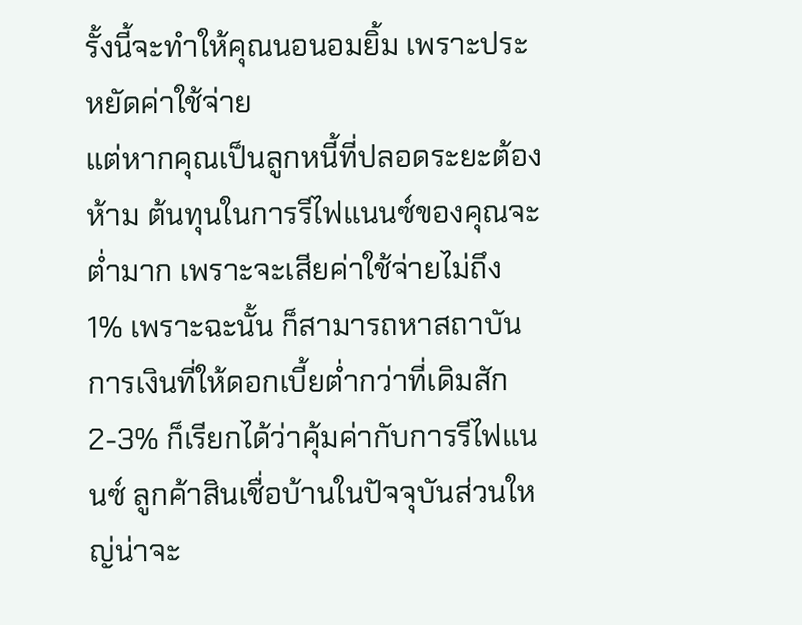รั้งนี้จะทำให้คุณนอนอมยิ้ม เพราะประหยัดค่าใช้จ่าย
แต่หากคุณเป็นลูกหนี้ที่ปลอดระยะต้องห้าม ต้นทุนในการรีไฟแนนซ์ของคุณจะต่ำมาก เพราะจะเสียค่าใช้จ่ายไม่ถึง 1% เพราะฉะนั้น ก็สามารถหาสถาบันการเงินที่ให้ดอกเบี้ยต่ำกว่าที่เดิมสัก 2-3% ก็เรียกได้ว่าคุ้มค่ากับการรีไฟแนนซ์ ลูกค้าสินเชื่อบ้านในปัจจุบันส่วนใหญ่น่าจะ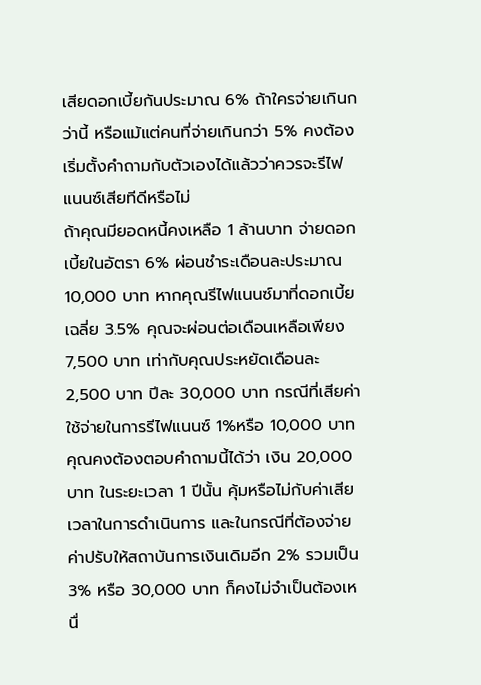เสียดอกเบี้ยกันประมาณ 6% ถ้าใครจ่ายเกินกว่านี้ หรือแม้แต่คนที่จ่ายเกินกว่า 5% คงต้องเริ่มตั้งคำถามกับตัวเองได้แล้วว่าควรจะรีไฟแนนซ์เสียทีดีหรือไม่
ถ้าคุณมียอดหนี้คงเหลือ 1 ล้านบาท จ่ายดอกเบี้ยในอัตรา 6% ผ่อนชำระเดือนละประมาณ 10,000 บาท หากคุณรีไฟแนนซ์มาที่ดอกเบี้ยเฉลี่ย 3.5% คุณจะผ่อนต่อเดือนเหลือเพียง 7,500 บาท เท่ากับคุณประหยัดเดือนละ 2,500 บาท ปีละ 30,000 บาท กรณีที่เสียค่าใช้จ่ายในการรีไฟแนนซ์ 1%หรือ 10,000 บาท คุณคงต้องตอบคำถามนี้ได้ว่า เงิน 20,000 บาท ในระยะเวลา 1 ปีนั้น คุ้มหรือไม่กับค่าเสียเวลาในการดำเนินการ และในกรณีที่ต้องจ่ายค่าปรับให้สถาบันการเงินเดิมอีก 2% รวมเป็น 3% หรือ 30,000 บาท ก็คงไม่จำเป็นต้องเหนื่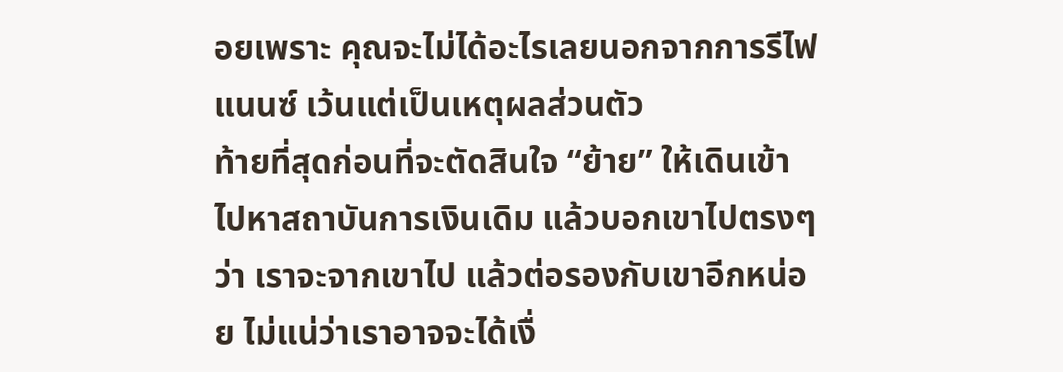อยเพราะ คุณจะไม่ได้อะไรเลยนอกจากการรีไฟแนนซ์ เว้นแต่เป็นเหตุผลส่วนตัว
ท้ายที่สุดก่อนที่จะตัดสินใจ “ย้าย” ให้เดินเข้าไปหาสถาบันการเงินเดิม แล้วบอกเขาไปตรงๆ ว่า เราจะจากเขาไป แล้วต่อรองกับเขาอีกหน่อย ไม่แน่ว่าเราอาจจะได้เงื่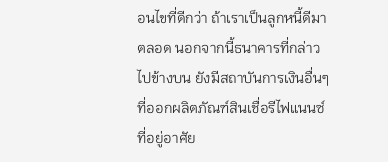อนไขที่ดีกว่า ถ้าเราเป็นลูกหนี้ดีมาตลอด นอกจากนี้ธนาคารที่กล่าวไปข้างบน ยังมีสถาบันการเงินอื่นๆ ที่ออกผลิตภัณฑ์สินเชื่อรีไฟแนนซ์ที่อยู่อาศัย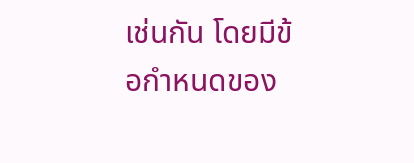เช่นกัน โดยมีข้อกำหนดของ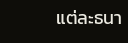แต่ละธนา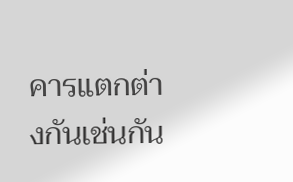คารแตกต่างกันเช่นกัน